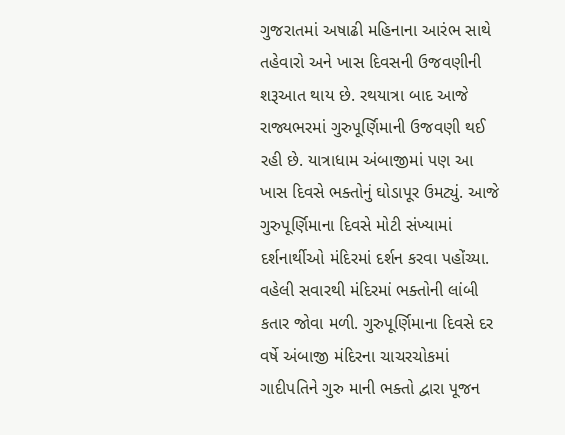ગુજરાતમાં અષાઢી મહિનાના આરંભ સાથે તહેવારો અને ખાસ દિવસની ઉજવણીની શરૂઆત થાય છે. રથયાત્રા બાદ આજે રાજ્યભરમાં ગુરુપૂર્ણિમાની ઉજવણી થઈ રહી છે. યાત્રાધામ અંબાજીમાં પણ આ ખાસ દિવસે ભક્તોનું ઘોડાપૂર ઉમટ્યું. આજે ગુરુપૂર્ણિમાના દિવસે મોટી સંખ્યામાં દર્શનાર્થીઓ મંદિરમાં દર્શન કરવા પહોંચ્યા. વહેલી સવારથી મંદિરમાં ભક્તોની લાંબી કતાર જોવા મળી. ગુરુપૂર્ણિમાના દિવસે દર વર્ષે અંબાજી મંદિરના ચાચરચોકમાં ગાદીપતિને ગુરુ માની ભક્તો દ્વારા પૂજન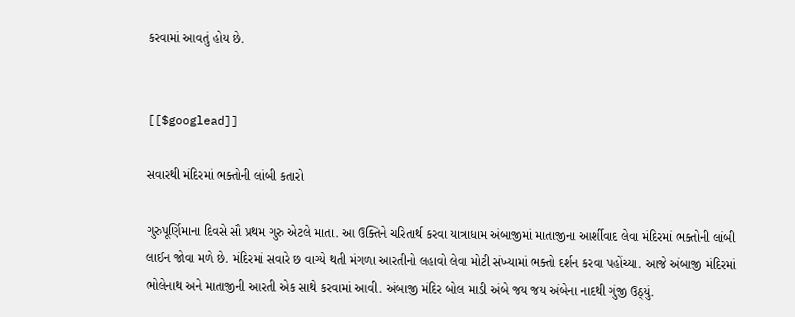કરવામાં આવતું હોય છે.


[[$googlead]]

સવારથી મંદિરમાં ભક્તોની લાંબી કતારો

ગુરુપૂર્ણિમાના દિવસે સૌ પ્રથમ ગુરુ એટલે માતા. આ ઉક્તિને ચરિતાર્થ કરવા યાત્રાધામ અંબાજીમાં માતાજીના આર્શીવાદ લેવા મંદિરમાં ભક્તોની લાંબી લાઈન જોવા મળે છે. મંદિરમાં સવારે છ વાગ્યે થતી મંગળા આરતીનો લહાવો લેવા મોટી સંખ્યામાં ભક્તો દર્શન કરવા પહોંચ્યા. આજે અંબાજી મંદિરમાં ભોલેનાથ અને માતાજીની આરતી એક સાથે કરવામાં આવી. અંબાજી મંદિર બોલ માડી અંબે જય જય અંબેના નાદથી ગુંજી ઉઠ્યું.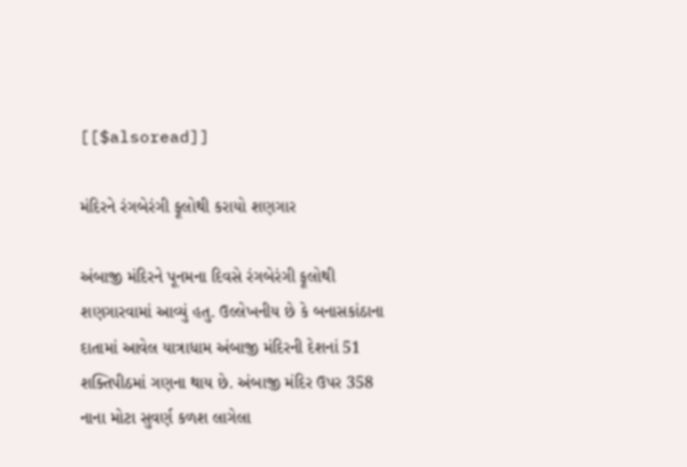[[$alsoread]]

મંદિરને રંગબેરંગી ફૂલોથી કરાયો શણગાર

અંબાજી મંદિરને પૂનમના દિવસે રંગબેરંગી ફૂલોથી શણગારવામાં આવ્યું હતુ. ઉલ્લેખનીય છે કે બનાસકાંઠાના દાતામાં આવેલ યાત્રાધામ અંબાજી મંદિરની દેશનાં 51 શક્તિપીઠમાં ગણના થાય છે. અંબાજી મંદિર ઉપર 358 નાના મોટા સુવર્ણ કળશ લાગેલા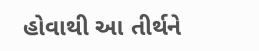હોવાથી આ તીર્થને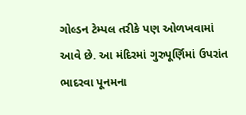ગોલ્ડન ટેમ્પલ તરીકે પણ ઓળખવામાં આવે છે. આ મંદિરમાં ગુરુપૂર્ણિમાં ઉપરાંત ભાદરવા પૂનમના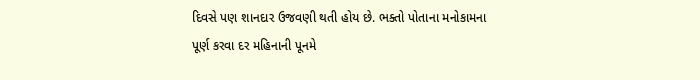દિવસે પણ શાનદાર ઉજવણી થતી હોય છે. ભક્તો પોતાના મનોકામના પૂર્ણ કરવા દર મહિનાની પૂનમે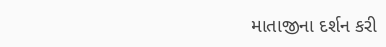માતાજીના દર્શન કરી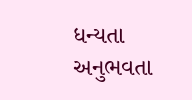ધન્યતા અનુભવતા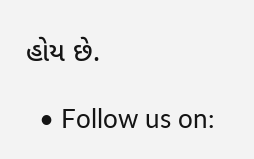હોય છે.

  • Follow us on: